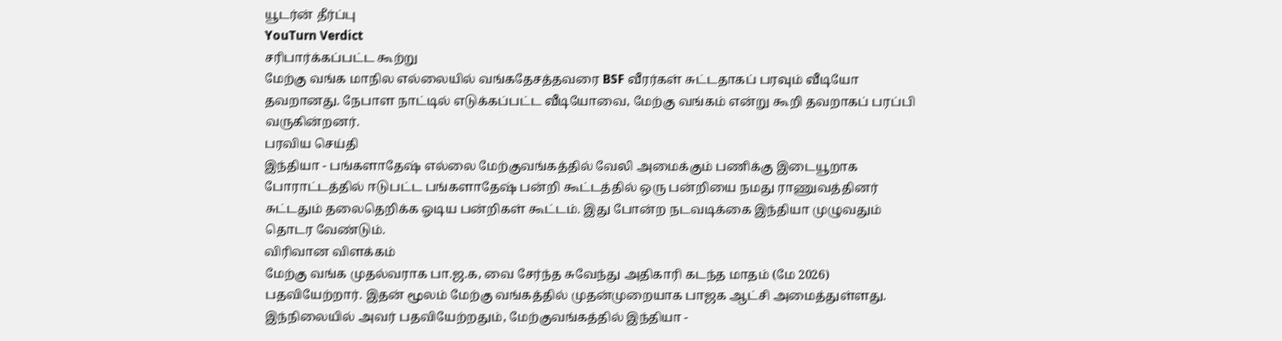யூடர்ன் தீர்ப்பு
YouTurn Verdict
சரிபார்க்கப்பட்ட கூற்று
மேற்கு வங்க மாநில எல்லையில் வங்கதேசத்தவரை BSF வீரர்கள் சுட்டதாகப் பரவும் வீடியோ தவறானது. நேபாள நாட்டில் எடுக்கப்பட்ட வீடியோவை, மேற்கு வங்கம் என்று கூறி தவறாகப் பரப்பி வருகின்றனர்.
பரவிய செய்தி
இந்தியா - பங்களாதேஷ் எல்லை மேற்குவங்கத்தில் வேலி அமைக்கும் பணிக்கு இடையூறாக போராட்டத்தில் ஈடுபட்ட பங்களாதேஷ் பன்றி கூட்டத்தில் ஒரு பன்றியை நமது ராணுவத்தினர் சுட்டதும் தலைதெறிக்க ஓடிய பன்றிகள் கூட்டம். இது போன்ற நடவடிக்கை இந்தியா முழுவதும் தொடர வேண்டும்.
விரிவான விளக்கம்
மேற்கு வங்க முதல்வராக பா.ஜ.க, வை சேர்ந்த சுவேந்து அதிகாரி கடந்த மாதம் (மே 2026) பதவியேற்றார். இதன் மூலம் மேற்கு வங்கத்தில் முதன்முறையாக பாஜக ஆட்சி அமைத்துள்ளது.
இந்நிலையில் அவர் பதவியேற்றதும், மேற்குவங்கத்தில் இந்தியா -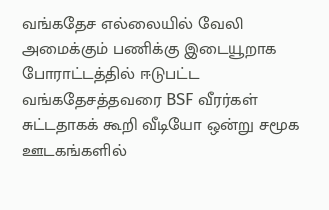வங்கதேச எல்லையில் வேலி அமைக்கும் பணிக்கு இடையூறாக போராட்டத்தில் ஈடுபட்ட வங்கதேசத்தவரை BSF வீரர்கள் சுட்டதாகக் கூறி வீடியோ ஒன்று சமூக ஊடகங்களில்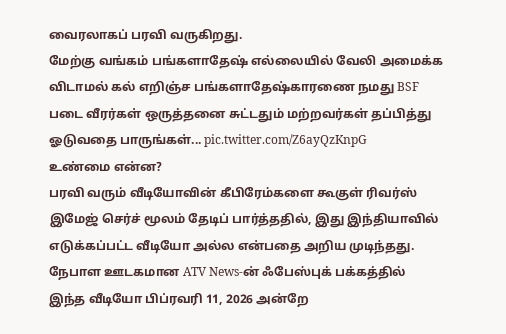வைரலாகப் பரவி வருகிறது.
மேற்கு வங்கம் பங்களாதேஷ் எல்லையில் வேலி அமைக்க விடாமல் கல் எறிஞ்ச பங்களாதேஷ்காரணை நமது BSF படை வீரர்கள் ஒருத்தனை சுட்டதும் மற்றவர்கள் தப்பித்து ஓடுவதை பாருங்கள்... pic.twitter.com/Z6ayQzKnpG
உண்மை என்ன?
பரவி வரும் வீடியோவின் கீபிரேம்களை கூகுள் ரிவர்ஸ் இமேஜ் செர்ச் மூலம் தேடிப் பார்த்ததில், இது இந்தியாவில் எடுக்கப்பட்ட வீடியோ அல்ல என்பதை அறிய முடிந்தது.
நேபாள ஊடகமான ATV News-ன் ஃபேஸ்புக் பக்கத்தில் இந்த வீடியோ பிப்ரவரி 11, 2026 அன்றே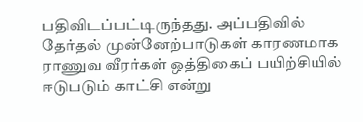பதிவிடப்பட்டிருந்தது. அப்பதிவில் தேர்தல் முன்னேற்பாடுகள் காரணமாக ராணுவ வீரர்கள் ஒத்திகைப் பயிற்சியில் ஈடுபடும் காட்சி என்று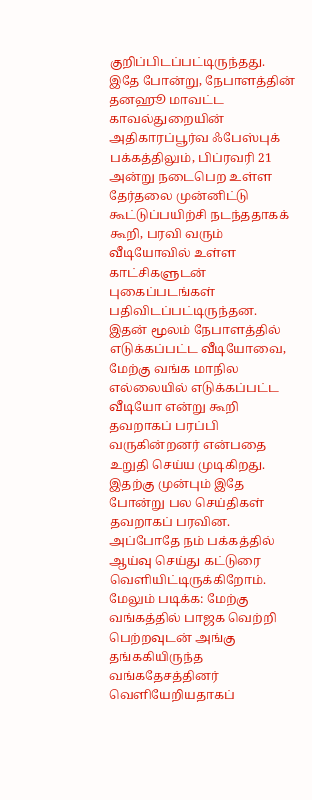குறிப்பிடப்பட்டிருந்தது.
இதே போன்று, நேபாளத்தின் தனஹூ மாவட்ட காவல்துறையின் அதிகாரப்பூர்வ ஃபேஸ்புக் பக்கத்திலும், பிப்ரவரி 21 அன்று நடைபெற உள்ள தேர்தலை முன்னிட்டு கூட்டுப்பயிற்சி நடந்ததாகக் கூறி, பரவி வரும் வீடியோவில் உள்ள காட்சிகளுடன் புகைப்படங்கள் பதிவிடப்பட்டிருந்தன.
இதன் மூலம் நேபாளத்தில் எடுக்கப்பட்ட வீடியோவை, மேற்கு வங்க மாநில எல்லையில் எடுக்கப்பட்ட வீடியோ என்று கூறி தவறாகப் பரப்பி வருகின்றனர் என்பதை உறுதி செய்ய முடிகிறது. இதற்கு முன்பும் இதே போன்று பல செய்திகள் தவறாகப் பரவின. அப்போதே நம் பக்கத்தில் ஆய்வு செய்து கட்டுரை வெளியிட்டிருக்கிறோம்.
மேலும் படிக்க: மேற்கு வங்கத்தில் பாஜக வெற்றி பெற்றவுடன் அங்கு தங்ககியிருந்த வங்கதேசத்தினர் வெளியேறியதாகப்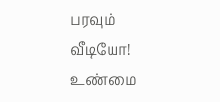பரவும் வீடியோ! உண்மை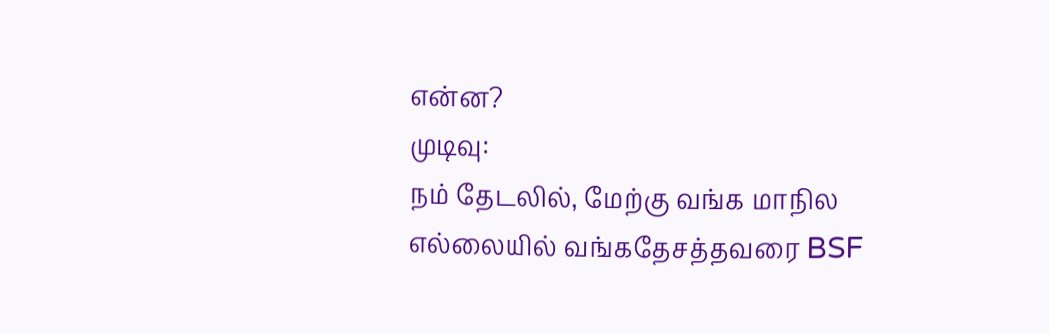என்ன?
முடிவு:
நம் தேடலில், மேற்கு வங்க மாநில எல்லையில் வங்கதேசத்தவரை BSF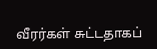வீரர்கள் சுட்டதாகப்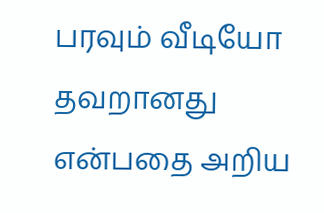பரவும் வீடியோ தவறானது என்பதை அறிய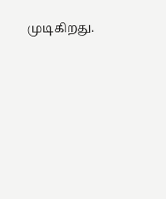முடிகிறது.